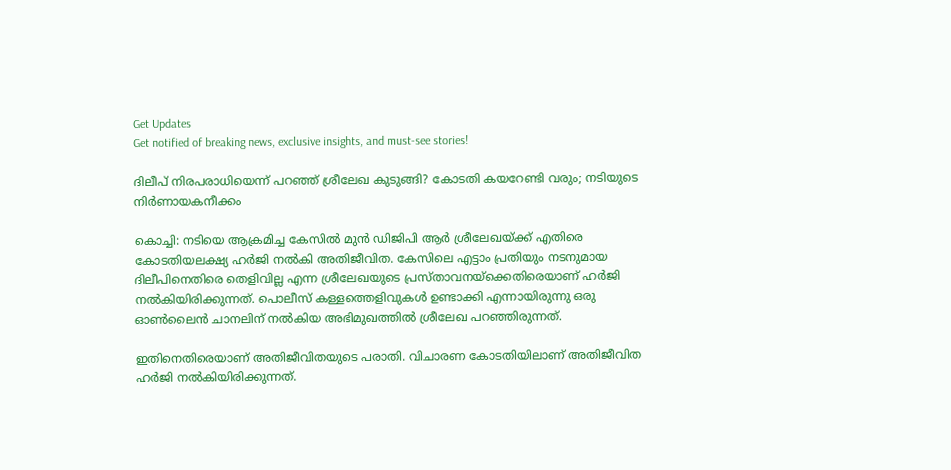Get Updates
Get notified of breaking news, exclusive insights, and must-see stories!

ദിലീപ് നിരപരാധിയെന്ന് പറഞ്ഞ് ശ്രീലേഖ കുടുങ്ങി? കോടതി കയറേണ്ടി വരും; നടിയുടെ നിര്‍ണായകനീക്കം

കൊച്ചി: നടിയെ ആക്രമിച്ച കേസില്‍ മുന്‍ ഡിജിപി ആര്‍ ശ്രീലേഖയ്ക്ക് എതിരെ കോടതിയലക്ഷ്യ ഹര്‍ജി നല്‍കി അതിജീവിത. കേസിലെ എട്ടാം പ്രതിയും നടനുമായ ദിലീപിനെതിരെ തെളിവില്ല എന്ന ശ്രീലേഖയുടെ പ്രസ്താവനയ്‌ക്കെതിരെയാണ് ഹര്‍ജി നല്‍കിയിരിക്കുന്നത്. പൊലീസ് കള്ളത്തെളിവുകള്‍ ഉണ്ടാക്കി എന്നായിരുന്നു ഒരു ഓണ്‍ലൈന്‍ ചാനലിന് നല്‍കിയ അഭിമുഖത്തില്‍ ശ്രീലേഖ പറഞ്ഞിരുന്നത്.

ഇതിനെതിരെയാണ് അതിജീവിതയുടെ പരാതി. വിചാരണ കോടതിയിലാണ് അതിജീവിത ഹര്‍ജി നല്‍കിയിരിക്കുന്നത്.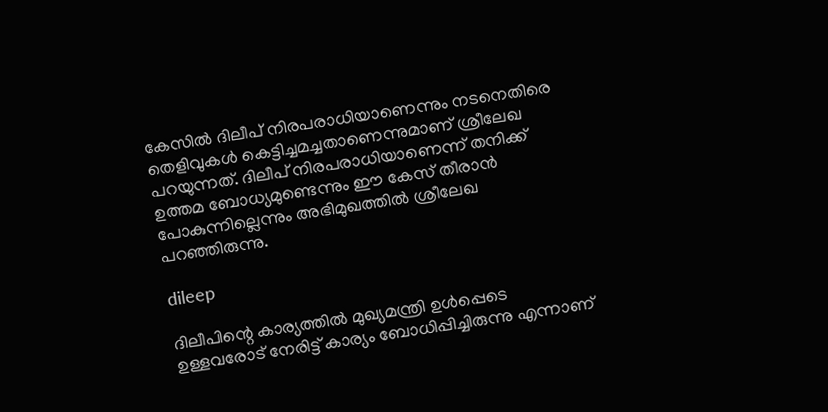കേസില്‍ ദിലീപ് നിരപരാധിയാണെന്നും നടനെതിരെ തെളിവുകള്‍ കെട്ടിച്ചമച്ചതാണെന്നുമാണ് ശ്രീലേഖ പറയുന്നത്. ദിലീപ് നിരപരാധിയാണെന്ന് തനിക്ക് ഉത്തമ ബോധ്യമുണ്ടെന്നും ഈ കേസ് തീരാന്‍ പോകുന്നില്ലെന്നും അഭിമുഖത്തില്‍ ശ്രീലേഖ പറഞ്ഞിരുന്നു.

dileep

ദിലീപിന്റെ കാര്യത്തില്‍ മുഖ്യമന്ത്രി ഉള്‍പ്പെടെ ഉള്ളവരോട് നേരിട്ട് കാര്യം ബോധിപ്പിച്ചിരുന്നു എന്നാണ്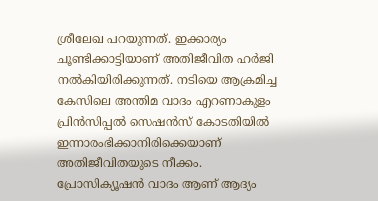ശ്രീലേഖ പറയുന്നത്. ഇക്കാര്യം ചൂണ്ടിക്കാട്ടിയാണ് അതിജീവിത ഹര്‍ജി നല്‍കിയിരിക്കുന്നത്. നടിയെ ആക്രമിച്ച കേസിലെ അന്തിമ വാദം എറണാകുളം പ്രിന്‍സിപ്പല്‍ സെഷന്‍സ് കോടതിയില്‍ ഇന്നാരംഭിക്കാനിരിക്കെയാണ് അതിജീവിതയുടെ നീക്കം. പ്രോസിക്യൂഷന്‍ വാദം ആണ് ആദ്യം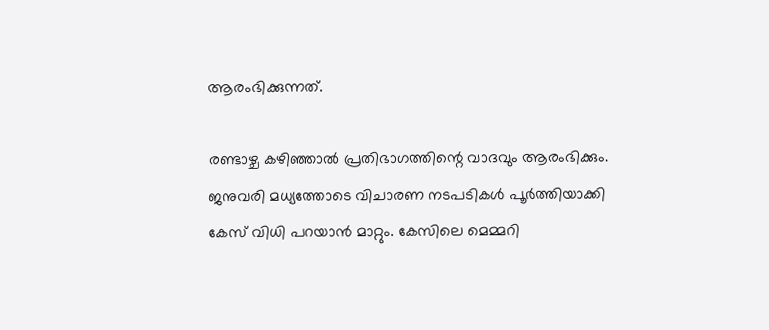ആരംഭിക്കുന്നത്.

രണ്ടാഴ്ച കഴിഞ്ഞാല്‍ പ്രതിഭാഗത്തിന്റെ വാദവും ആരംഭിക്കും. ജനുവരി മധ്യത്തോടെ വിചാരണ നടപടികള്‍ പൂര്‍ത്തിയാക്കി കേസ് വിധി പറയാന്‍ മാറ്റും. കേസിലെ മെമ്മറി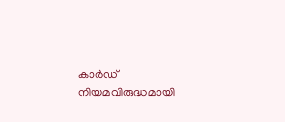കാര്‍ഡ് നിയമവിരുദ്ധമായി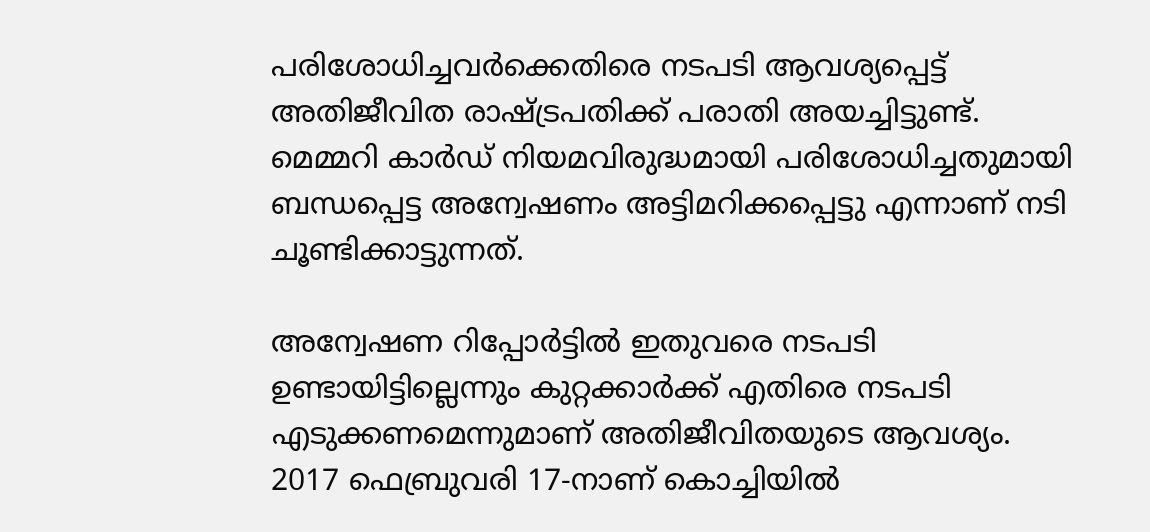പരിശോധിച്ചവര്‍ക്കെതിരെ നടപടി ആവശ്യപ്പെട്ട് അതിജീവിത രാഷ്ട്രപതിക്ക് പരാതി അയച്ചിട്ടുണ്ട്. മെമ്മറി കാര്‍ഡ് നിയമവിരുദ്ധമായി പരിശോധിച്ചതുമായി ബന്ധപ്പെട്ട അന്വേഷണം അട്ടിമറിക്കപ്പെട്ടു എന്നാണ് നടി ചൂണ്ടിക്കാട്ടുന്നത്.

അന്വേഷണ റിപ്പോര്‍ട്ടില്‍ ഇതുവരെ നടപടി ഉണ്ടായിട്ടില്ലെന്നും കുറ്റക്കാര്‍ക്ക് എതിരെ നടപടി എടുക്കണമെന്നുമാണ് അതിജീവിതയുടെ ആവശ്യം. 2017 ഫെബ്രുവരി 17-നാണ് കൊച്ചിയില്‍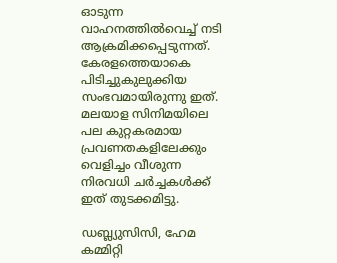ഓടുന്ന വാഹനത്തില്‍വെച്ച് നടി ആക്രമിക്കപ്പെടുന്നത്. കേരളത്തെയാകെ പിടിച്ചുകുലുക്കിയ സംഭവമായിരുന്നു ഇത്. മലയാള സിനിമയിലെ പല കുറ്റകരമായ പ്രവണതകളിലേക്കും വെളിച്ചം വീശുന്ന നിരവധി ചര്‍ച്ചകള്‍ക്ക് ഇത് തുടക്കമിട്ടു.

ഡബ്ല്യുസിസി, ഹേമ കമ്മിറ്റി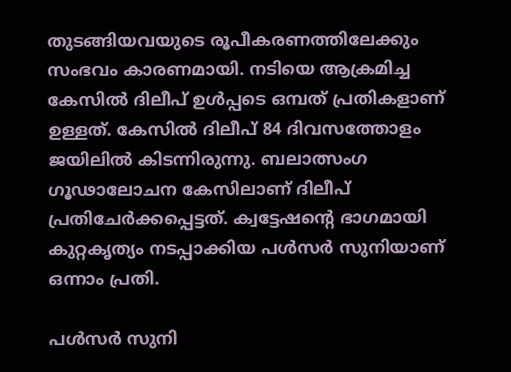തുടങ്ങിയവയുടെ രൂപീകരണത്തിലേക്കും സംഭവം കാരണമായി. നടിയെ ആക്രമിച്ച കേസില്‍ ദിലീപ് ഉള്‍പ്പടെ ഒമ്പത് പ്രതികളാണ് ഉള്ളത്. കേസില്‍ ദിലീപ് 84 ദിവസത്തോളം ജയിലില്‍ കിടന്നിരുന്നു. ബലാത്സംഗ ഗൂഢാലോചന കേസിലാണ് ദിലീപ് പ്രതിചേര്‍ക്കപ്പെട്ടത്. ക്വട്ടേഷന്റെ ഭാഗമായി കുറ്റകൃത്യം നടപ്പാക്കിയ പള്‍സര്‍ സുനിയാണ് ഒന്നാം പ്രതി.

പള്‍സര്‍ സുനി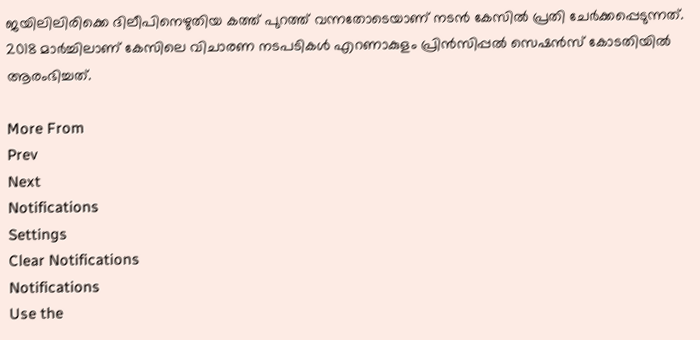ജയിലിലിരിക്കെ ദിലീപിനെഴുതിയ കത്ത് പുറത്ത് വന്നതോടെയാണ് നടന്‍ കേസില്‍ പ്രതി ചേര്‍ക്കപ്പെടുന്നത്. 2018 മാര്‍ച്ചിലാണ് കേസിലെ വിചാരണ നടപടികള്‍ എറണാകുളം പ്രിന്‍സിപ്പല്‍ സെഷന്‍സ് കോടതിയില്‍ ആരംഭിച്ചത്.

More From
Prev
Next
Notifications
Settings
Clear Notifications
Notifications
Use the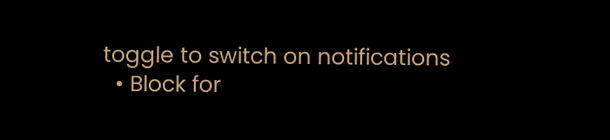toggle to switch on notifications
  • Block for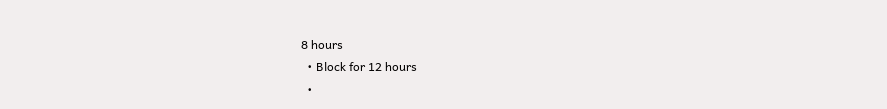8 hours
  • Block for 12 hours
  •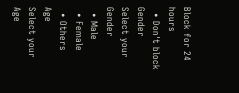Block for 24 hours
  • Don't block
Gender
Select your Gender
  • Male
  • Female
  • Others
Age
Select your Age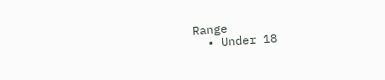Range
  • Under 18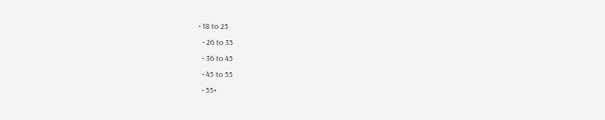• 18 to 25
  • 26 to 35
  • 36 to 45
  • 45 to 55
  • 55+